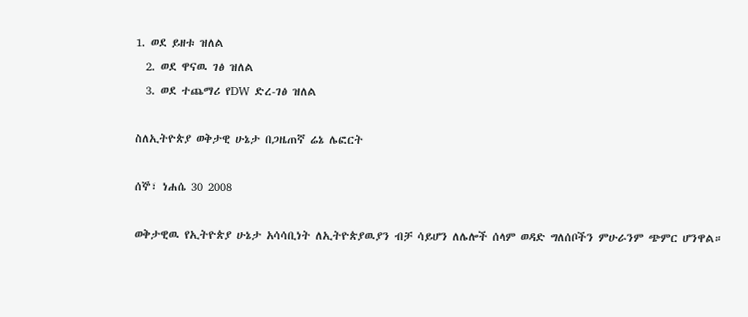1. ወደ ይዘቱ ዝለል
  2. ወደ ዋናዉ ገፅ ዝለል
  3. ወደ ተጨማሪ የDW ድረ-ገፅ ዝለል

ስለኢትዮጵያ ወቅታዊ ሁኔታ በጋዜጠኛ ሬኔ ሌፎርት

ሰኞ፣ ነሐሴ 30 2008

ወቅታዊዉ የኢትዮጵያ ሁኔታ አሳሳቢነት ለኢትዮጵያዉያን ብቻ ሳይሆን ለሌሎች ሰላም ወዳድ ግለሰቦችን ምሁራንም ጭምር ሆንዋል።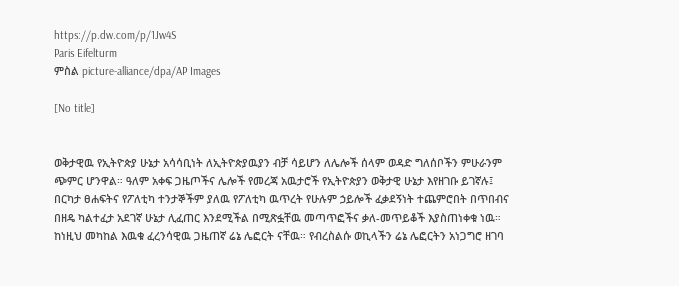https://p.dw.com/p/1Jw4S
Paris Eifelturm
ምስል picture-alliance/dpa/AP Images

[No title]


ወቅታዊዉ የኢትዮጵያ ሁኔታ አሳሳቢነት ለኢትዮጵያዉያን ብቻ ሳይሆን ለሌሎች ሰላም ወዳድ ግለሰቦችን ምሁራንም ጭምር ሆንዋል። ዓለም አቀፍ ጋዜጦችና ሌሎች የመረጃ አዉታሮች የኢትዮጵያን ወቅታዊ ሁኔታ እየዘገቡ ይገኛሉ፤ በርካታ ፀሐፍትና የፖለቲካ ተንታኞችም ያለዉ የፖለቲካ ዉጥረት የሁሉም ኃይሎች ፈቃደኝነት ተጨምሮበት በጥበብና በዘዴ ካልተፈታ አደገኛ ሁኔታ ሊፈጠር እንደሚችል በሚጽፏቸዉ መጣጥፎችና ቃለ-መጥይቆች እያስጠነቀቁ ነዉ። ከነዚህ መካከል እዉቁ ፈረንሳዊዉ ጋዜጠኛ ሬኔ ሌፎርት ናቸዉ። የብረስልሱ ወኪላችን ሬኔ ሌፎርትን አነጋግሮ ዘገባ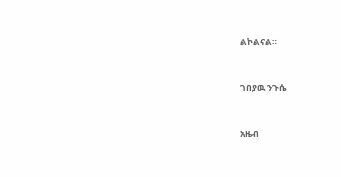ልኮልናል።


ገበያዉ ንጉሴ


አዜብ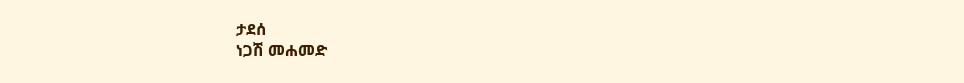ታደሰ
ነጋሽ መሐመድ